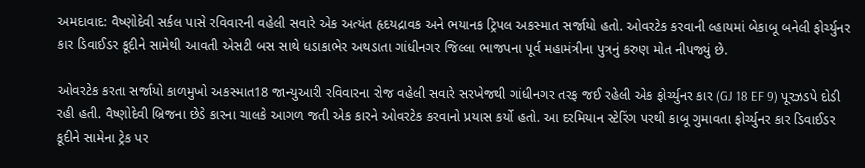અમદાવાદ: વૈષ્ણોદેવી સર્કલ પાસે રવિવારની વહેલી સવારે એક અત્યંત હૃદયદ્રાવક અને ભયાનક ટ્રિપલ અકસ્માત સર્જાયો હતો. ઓવરટેક કરવાની લ્હાયમાં બેકાબૂ બનેલી ફોર્ચ્યુનર કાર ડિવાઈડર કૂદીને સામેથી આવતી એસટી બસ સાથે ધડાકાભેર અથડાતા ગાંધીનગર જિલ્લા ભાજપના પૂર્વ મહામંત્રીના પુત્રનું કરુણ મોત નીપજ્યું છે.

ઓવરટેક કરતા સર્જાયો કાળમુખો અકસ્માત18 જાન્યુઆરી રવિવારના રોજ વહેલી સવારે સરખેજથી ગાંધીનગર તરફ જઈ રહેલી એક ફોર્ચ્યુનર કાર (GJ 18 EF 9) પૂરઝડપે દોડી રહી હતી. વૈષ્ણોદેવી બ્રિજના છેડે કારના ચાલકે આગળ જતી એક કારને ઓવરટેક કરવાનો પ્રયાસ કર્યો હતો. આ દરમિયાન સ્ટેરિંગ પરથી કાબૂ ગુમાવતા ફોર્ચ્યુનર કાર ડિવાઈડર કૂદીને સામેના ટ્રેક પર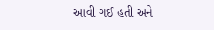આવી ગઈ હતી અને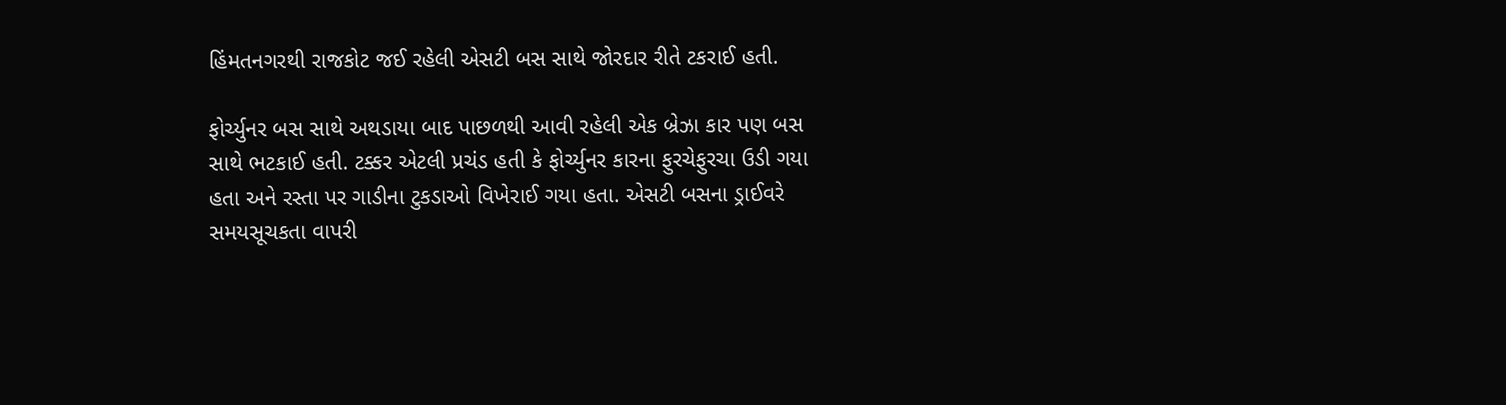હિંમતનગરથી રાજકોટ જઈ રહેલી એસટી બસ સાથે જોરદાર રીતે ટકરાઈ હતી.

ફોર્ચ્યુનર બસ સાથે અથડાયા બાદ પાછળથી આવી રહેલી એક બ્રેઝા કાર પણ બસ સાથે ભટકાઈ હતી. ટક્કર એટલી પ્રચંડ હતી કે ફોર્ચ્યુનર કારના ફુરચેફુરચા ઉડી ગયા હતા અને રસ્તા પર ગાડીના ટુકડાઓ વિખેરાઈ ગયા હતા. એસટી બસના ડ્રાઈવરે સમયસૂચકતા વાપરી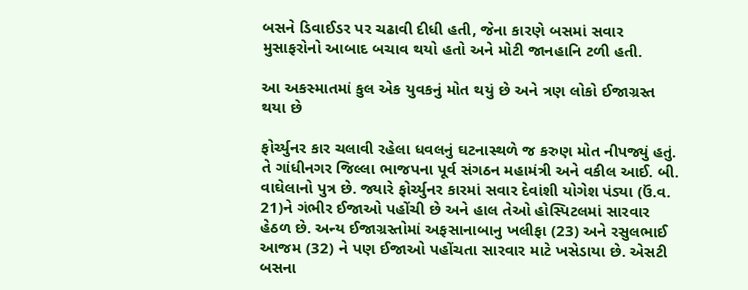બસને ડિવાઈડર પર ચઢાવી દીધી હતી, જેના કારણે બસમાં સવાર મુસાફરોનો આબાદ બચાવ થયો હતો અને મોટી જાનહાનિ ટળી હતી.

આ અકસ્માતમાં કુલ એક યુવકનું મોત થયું છે અને ત્રણ લોકો ઈજાગ્રસ્ત થયા છે

ફોર્ચ્યુનર કાર ચલાવી રહેલા ધવલનું ઘટનાસ્થળે જ કરુણ મોત નીપજ્યું હતું. તે ગાંધીનગર જિલ્લા ભાજપના પૂર્વ સંગઠન મહામંત્રી અને વકીલ આઈ. બી. વાઘેલાનો પુત્ર છે. જ્યારે ફોર્ચ્યુનર કારમાં સવાર દેવાંશી યોગેશ પંડ્યા (ઉં.વ. 21)ને ગંભીર ઈજાઓ પહોંચી છે અને હાલ તેઓ હોસ્પિટલમાં સારવાર હેઠળ છે. અન્ય ઈજાગ્રસ્તોમાં અફસાનાબાનુ ખલીફા (23) અને રસુલભાઈ આજમ (32) ને પણ ઈજાઓ પહોંચતા સારવાર માટે ખસેડાયા છે. એસટી બસના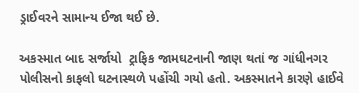ડ્રાઈવરને સામાન્ય ઈજા થઈ છે.

અકસ્માત બાદ સર્જાયો  ટ્રાફિક જામઘટનાની જાણ થતાં જ ગાંધીનગર પોલીસનો કાફલો ઘટનાસ્થળે પહોંચી ગયો હતો. અકસ્માતને કારણે હાઈવે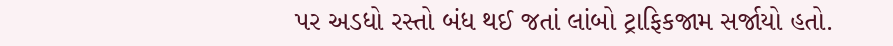પર અડધો રસ્તો બંધ થઈ જતાં લાંબો ટ્રાફિકજામ સર્જાયો હતો.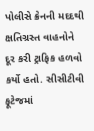પોલીસે ક્રેનની મદદથી ક્ષતિગ્રસ્ત વાહનોને દૂર કરી ટ્રાફિક હળવો કર્યો હતો. સીસીટીવી ફૂટેજમાં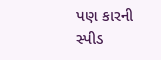પણ કારની સ્પીડ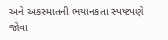અને અકસ્માતની ભયાનકતા સ્પષ્ટપણે જોવા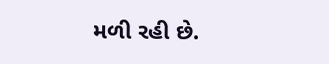મળી રહી છે.